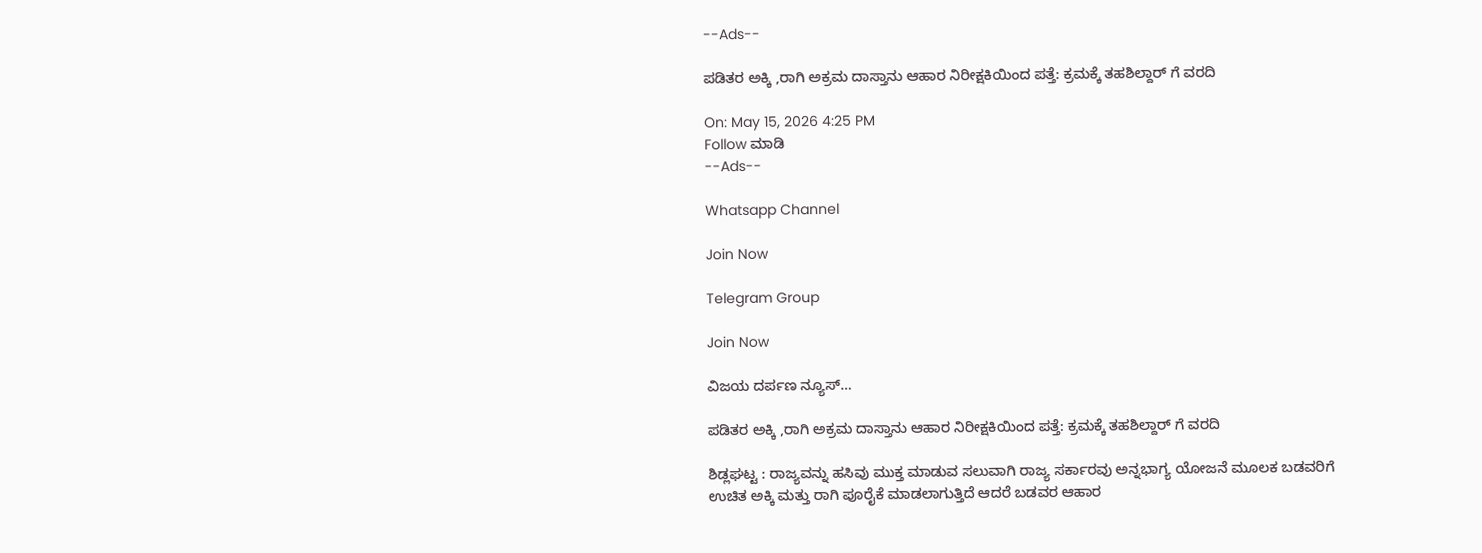--Ads--

ಪಡಿತರ ಅಕ್ಕಿ ,ರಾಗಿ ಅಕ್ರಮ ದಾಸ್ತಾನು ಆಹಾರ ನಿರೀಕ್ಷಕಿಯಿಂದ ಪತ್ತೆ: ಕ್ರಮಕ್ಕೆ ತಹಶಿಲ್ದಾರ್ ಗೆ ವರದಿ

On: May 15, 2026 4:25 PM
Follow ಮಾಡಿ
--Ads--

Whatsapp Channel

Join Now

Telegram Group

Join Now

ವಿಜಯ ದರ್ಪಣ ನ್ಯೂಸ್…

ಪಡಿತರ ಅಕ್ಕಿ ,ರಾಗಿ ಅಕ್ರಮ ದಾಸ್ತಾನು ಆಹಾರ ನಿರೀಕ್ಷಕಿಯಿಂದ ಪತ್ತೆ: ಕ್ರಮಕ್ಕೆ ತಹಶಿಲ್ದಾರ್ ಗೆ ವರದಿ

ಶಿಡ್ಲಘಟ್ಟ : ರಾಜ್ಯವನ್ನು ಹಸಿವು ಮುಕ್ತ ಮಾಡುವ ಸಲುವಾಗಿ ರಾಜ್ಯ ಸರ್ಕಾರವು ಅನ್ನಭಾಗ್ಯ ಯೋಜನೆ ಮೂಲಕ ಬಡವರಿಗೆ ಉಚಿತ ಅಕ್ಕಿ ಮತ್ತು ರಾಗಿ ಪೂರೈಕೆ ಮಾಡಲಾಗುತ್ತಿದೆ ಆದರೆ ಬಡವರ ಆಹಾರ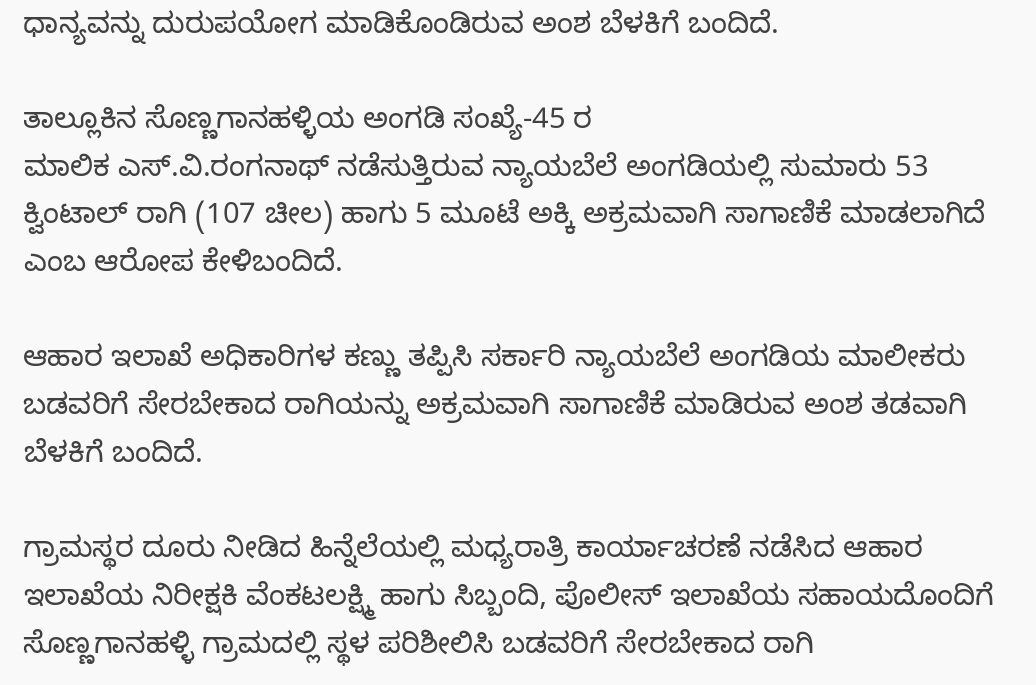ಧಾನ್ಯವನ್ನು ದುರುಪಯೋಗ ಮಾಡಿಕೊಂಡಿರುವ ಅಂಶ ಬೆಳಕಿಗೆ ಬಂದಿದೆ.

ತಾಲ್ಲೂಕಿನ ಸೊಣ್ಣಗಾನಹಳ್ಳಿಯ ಅಂಗಡಿ ಸಂಖ್ಯೆ-45 ರ
ಮಾಲಿಕ ಎಸ್.ವಿ.ರಂಗನಾಥ್ ನಡೆಸುತ್ತಿರುವ ನ್ಯಾಯಬೆಲೆ ಅಂಗಡಿಯಲ್ಲಿ ಸುಮಾರು 53 ಕ್ವಿಂಟಾಲ್ ರಾಗಿ (107 ಚೀಲ) ಹಾಗು 5 ಮೂಟೆ ಅಕ್ಕಿ ಅಕ್ರಮವಾಗಿ ಸಾಗಾಣಿಕೆ ಮಾಡಲಾಗಿದೆ ಎಂಬ ಆರೋಪ ಕೇಳಿಬಂದಿದೆ.

ಆಹಾರ ಇಲಾಖೆ ಅಧಿಕಾರಿಗಳ ಕಣ್ಣು ತಪ್ಪಿಸಿ ಸರ್ಕಾರಿ ನ್ಯಾಯಬೆಲೆ ಅಂಗಡಿಯ ಮಾಲೀಕರು ಬಡವರಿಗೆ ಸೇರಬೇಕಾದ ರಾಗಿಯನ್ನು ಅಕ್ರಮವಾಗಿ ಸಾಗಾಣಿಕೆ ಮಾಡಿರುವ ಅಂಶ ತಡವಾಗಿ ಬೆಳಕಿಗೆ ಬಂದಿದೆ.

ಗ್ರಾಮಸ್ಥರ ದೂರು ನೀಡಿದ ಹಿನ್ನೆಲೆಯಲ್ಲಿ ಮಧ್ಯರಾತ್ರಿ ಕಾರ್ಯಾಚರಣೆ ನಡೆಸಿದ ಆಹಾರ ಇಲಾಖೆಯ ನಿರೀಕ್ಷಕಿ ವೆಂಕಟಲಕ್ಷ್ಮಿ ಹಾಗು ಸಿಬ್ಬಂದಿ, ಪೊಲೀಸ್ ಇಲಾಖೆಯ ಸಹಾಯದೊಂದಿಗೆ ಸೊಣ್ಣಗಾನಹಳ್ಳಿ ಗ್ರಾಮದಲ್ಲಿ ಸ್ಥಳ ಪರಿಶೀಲಿಸಿ ಬಡವರಿಗೆ ಸೇರಬೇಕಾದ ರಾಗಿ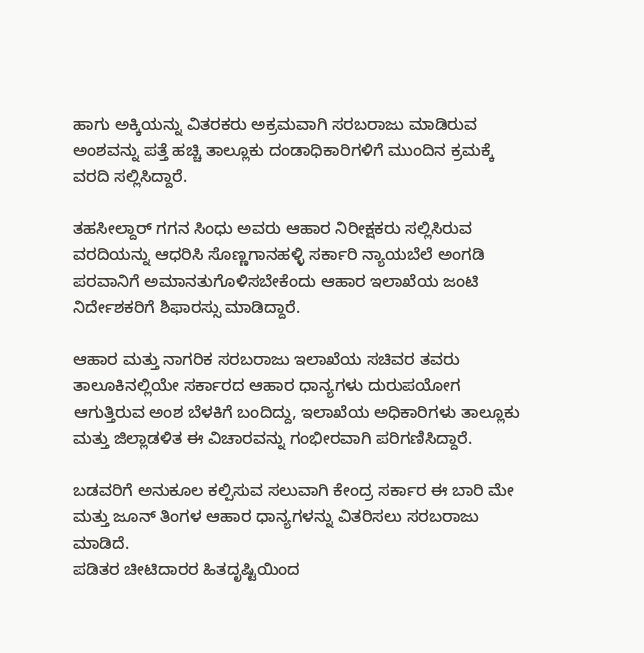ಹಾಗು ಅಕ್ಕಿಯನ್ನು ವಿತರಕರು ಅಕ್ರಮವಾಗಿ ಸರಬರಾಜು ಮಾಡಿರುವ ಅಂಶವನ್ನು ಪತ್ತೆ ಹಚ್ಚಿ ತಾಲ್ಲೂಕು ದಂಡಾಧಿಕಾರಿಗಳಿಗೆ ಮುಂದಿನ ಕ್ರಮಕ್ಕೆ ವರದಿ ಸಲ್ಲಿಸಿದ್ದಾರೆ.

ತಹಸೀಲ್ದಾ‌ರ್ ಗಗನ ಸಿಂಧು ಅವರು ಆಹಾರ ನಿರೀಕ್ಷಕರು ಸಲ್ಲಿಸಿರುವ ವರದಿಯನ್ನು ಆಧರಿಸಿ ಸೊಣ್ಣಗಾನಹಳ್ಳಿ ಸರ್ಕಾರಿ ನ್ಯಾಯಬೆಲೆ ಅಂಗಡಿ ಪರವಾನಿಗೆ ಅಮಾನತುಗೊಳಿಸಬೇಕೆಂದು ಆಹಾರ ಇಲಾಖೆಯ ಜಂಟಿ ನಿರ್ದೇಶಕರಿಗೆ ಶಿಫಾರಸ್ಸು ಮಾಡಿದ್ದಾರೆ.

ಆಹಾರ ಮತ್ತು ನಾಗರಿಕ ಸರಬರಾಜು ಇಲಾಖೆಯ ಸಚಿವರ ತವರು ತಾಲೂಕಿನಲ್ಲಿಯೇ ಸರ್ಕಾರದ ಆಹಾರ ಧಾನ್ಯಗಳು ದುರುಪಯೋಗ ಆಗುತ್ತಿರುವ ಅಂಶ ಬೆಳಕಿಗೆ ಬಂದಿದ್ದು, ಇಲಾಖೆಯ ಅಧಿಕಾರಿಗಳು ತಾಲ್ಲೂಕು ಮತ್ತು ಜಿಲ್ಲಾಡಳಿತ ಈ ವಿಚಾರವನ್ನು ಗಂಭೀರವಾಗಿ ಪರಿಗಣಿಸಿದ್ದಾರೆ.

ಬಡವರಿಗೆ ಅನುಕೂಲ ಕಲ್ಪಿಸುವ ಸಲುವಾಗಿ ಕೇಂದ್ರ ಸರ್ಕಾರ ಈ ಬಾರಿ ಮೇ ಮತ್ತು ಜೂನ್ ತಿಂಗಳ ಆಹಾರ ಧಾನ್ಯಗಳನ್ನು ವಿತರಿಸಲು ಸರಬರಾಜು ಮಾಡಿದೆ.
ಪಡಿತರ ಚೀಟಿದಾರರ ಹಿತದೃಷ್ಟಿಯಿಂದ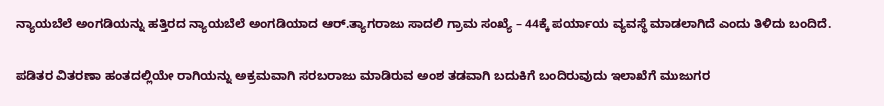ನ್ಯಾಯಬೆಲೆ ಅಂಗಡಿಯನ್ನು ಹತ್ತಿರದ ನ್ಯಾಯಬೆಲೆ ಅಂಗಡಿಯಾದ ಆರ್.ತ್ಯಾಗರಾಜು ಸಾದಲಿ ಗ್ರಾಮ ಸಂಖ್ಯೆ – 44ಕ್ಕೆ ಪರ್ಯಾಯ ವ್ಯವಸ್ಥೆ ಮಾಡಲಾಗಿದೆ ಎಂದು ತಿಳಿದು ಬಂದಿದೆ.

ಪಡಿತರ ವಿತರಣಾ ಹಂತದಲ್ಲಿಯೇ ರಾಗಿಯನ್ನು ಅಕ್ರಮವಾಗಿ ಸರಬರಾಜು ಮಾಡಿರುವ ಅಂಶ ತಡವಾಗಿ ಬದುಕಿಗೆ ಬಂದಿರುವುದು ಇಲಾಖೆಗೆ ಮುಜುಗರ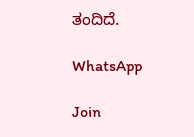ತಂದಿದೆ.

WhatsApp

Join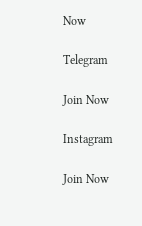Now

Telegram

Join Now

Instagram

Join Now